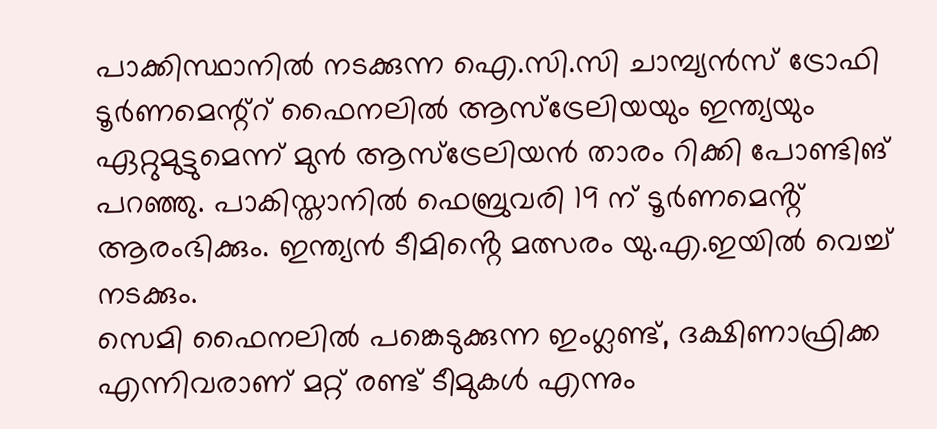പാക്കിസ്ഥാനിൽ നടക്കുന്ന ഐ.സി.സി ചാമ്പ്യൻസ് ട്രോഫി ടൂർണമെന്റ്റ് ഫൈനലിൽ ആസ്ട്രേലിയയും ഇന്ത്യയും ഏറ്റുമുട്ടുമെന്ന് മുൻ ആസ്ട്രേലിയൻ താരം റിക്കി പോണ്ടിങ് പറഞ്ഞു. പാകിസ്താനിൽ ഫെബ്രുവരി 19 ന് ടൂർണമെൻ്റ് ആരംഭിക്കും. ഇന്ത്യൻ ടീമിൻ്റെ മത്സരം യു.എ.ഇയിൽ വെച്ച് നടക്കും.
സെമി ഫൈനലിൽ പങ്കെടുക്കുന്ന ഇംഗ്ലണ്ട്, ദക്ഷിണാഫ്രിക്ക എന്നിവരാണ് മറ്റ് രണ്ട് ടീമുകൾ എന്നും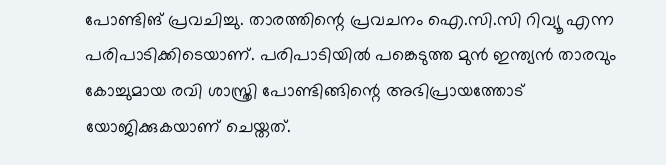പോണ്ടിങ് പ്രവചിച്ചു. താരത്തിന്റെ പ്രവചനം ഐ.സി.സി റിവ്യൂ എന്ന പരിപാടിക്കിടെയാണ്. പരിപാടിയിൽ പങ്കെടുത്ത മുൻ ഇന്ത്യൻ താരവും കോച്ചുമായ രവി ശാസ്ത്രി പോണ്ടിങ്ങിന്റെ അഭിപ്രായത്തോട് യോജിക്കുകയാണ് ചെയ്തത്.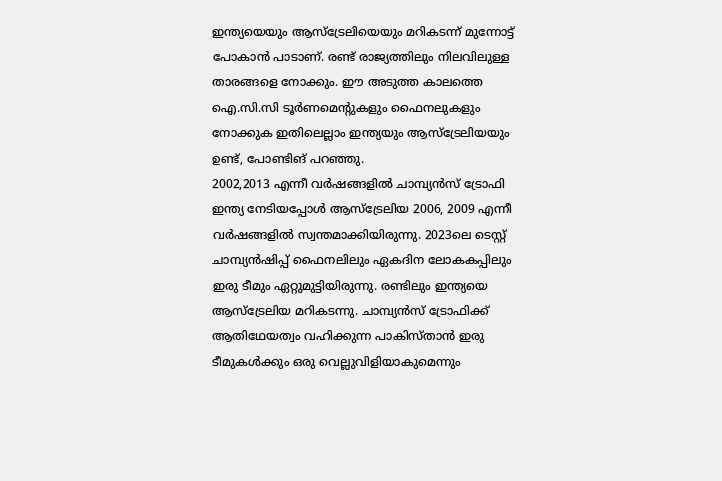ഇന്ത്യയെയും ആസ്ട്രേലിയെയും മറികടന്ന് മുന്നോട്ട് പോകാൻ പാടാണ്. രണ്ട് രാജ്യത്തിലും നിലവിലുള്ള താരങ്ങളെ നോക്കും. ഈ അടുത്ത കാലത്തെ ഐ.സി.സി ടൂർണമെന്റുകളും ഫൈനലുകളും നോക്കുക ഇതിലെല്ലാം ഇന്ത്യയും ആസ്ട്രേലിയയും ഉണ്ട്, പോണ്ടിങ് പറഞ്ഞു.
2002,2013 എന്നീ വർഷങ്ങളിൽ ചാമ്പ്യൻസ് ട്രോഫി ഇന്ത്യ നേടിയപ്പോൾ ആസ്ട്രേലിയ 2006, 2009 എന്നീ വർഷങ്ങളിൽ സ്വന്തമാക്കിയിരുന്നു. 2023ലെ ടെസ്റ്റ് ചാമ്പ്യൻഷിപ്പ് ഫൈനലിലും ഏകദിന ലോകകപ്പിലും ഇരു ടീമും ഏറ്റുമുട്ടിയിരുന്നു. രണ്ടിലും ഇന്ത്യയെ ആസ്ട്രേലിയ മറികടന്നു. ചാമ്പ്യൻസ് ട്രോഫിക്ക് ആതിഥേയത്വം വഹിക്കുന്ന പാകിസ്താൻ ഇരു ടീമുകൾക്കും ഒരു വെല്ലുവിളിയാകുമെന്നും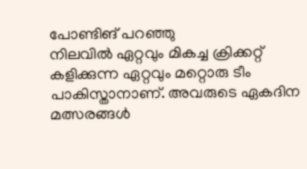പോണ്ടിങ് പറഞ്ഞു
നിലവിൽ ഏറ്റവും മികച്ച ക്രിക്കറ്റ് കളിക്കുന്ന ഏറ്റവും മറ്റൊരു ടീം പാകിസ്താനാണ്. അവരുടെ ഏകദിന മത്സരങ്ങൾ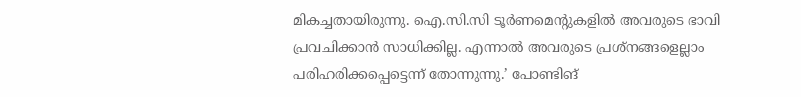മികച്ചതായിരുന്നു. ഐ.സി.സി ടൂർണമെന്റുകളിൽ അവരുടെ ഭാവി പ്രവചിക്കാൻ സാധിക്കില്ല. എന്നാൽ അവരുടെ പ്രശ്നങ്ങളെല്ലാം പരിഹരിക്കപ്പെട്ടെന്ന് തോന്നുന്നു.’ പോണ്ടിങ്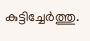കുട്ടിച്ചേർത്തു.